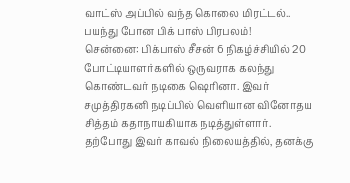வாட்ஸ் அப்பில் வந்த கொலை மிரட்டல்.. பயந்து போன பிக் பாஸ் பிரபலம்!
சென்னை: பிக்பாஸ் சீசன் 6 நிகழ்ச்சியில் 20 போட்டியாளர்களில் ஒருவராக கலந்து கொண்டவர் நடிகை ஷெரினா. இவர் சமுத்திரகனி நடிப்பில் வெளியான வினோதய சித்தம் கதாநாயகியாக நடித்துள்ளார். தற்போது இவர் காவல் நிலையத்தில், தனக்கு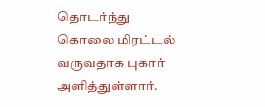தொடர்ந்து கொலை மிரட்டல் வருவதாக புகார் அளித்துள்ளார்.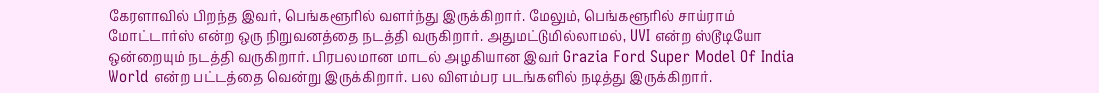கேரளாவில் பிறந்த இவர், பெங்களூரில் வளர்ந்து இருக்கிறார். மேலும், பெங்களூரில் சாய்ராம் மோட்டார்ஸ் என்ற ஒரு நிறுவனத்தை நடத்தி வருகிறார். அதுமட்டுமில்லாமல், UVI என்ற ஸ்டூடியோ ஒன்றையும் நடத்தி வருகிறார். பிரபலமான மாடல் அழகியான இவர் Grazia Ford Super Model Of India World என்ற பட்டத்தை வென்று இருக்கிறார். பல விளம்பர படங்களில் நடித்து இருக்கிறார்.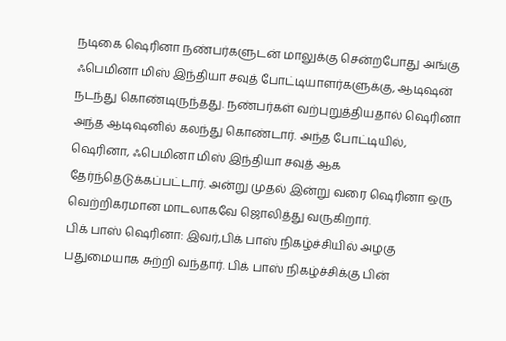நடிகை ஷெரினா நண்பர்களுடன் மாலுக்கு சென்றபோது அங்கு ஃபெமினா மிஸ் இந்தியா சவுத் போட்டியாளர்களுக்கு, ஆடிஷன் நடந்து கொண்டிருந்தது. நண்பர்கள் வற்புறுத்தியதால் ஷெரினா அந்த ஆடிஷனில் கலந்து கொண்டார். அந்த போட்டியில், ஷெரினா, ஃபெமினா மிஸ் இந்தியா சவுத் ஆக தேர்ந்தெடுக்கப்பட்டார். அன்று முதல் இன்று வரை ஷெரினா ஒரு வெற்றிகரமான மாடலாகவே ஜொலித்து வருகிறார்.
பிக் பாஸ் ஷெரினா: இவர்,பிக் பாஸ் நிகழ்ச்சியில் அழகு பதுமையாக சுற்றி வந்தார். பிக் பாஸ் நிகழ்ச்சிக்கு பின்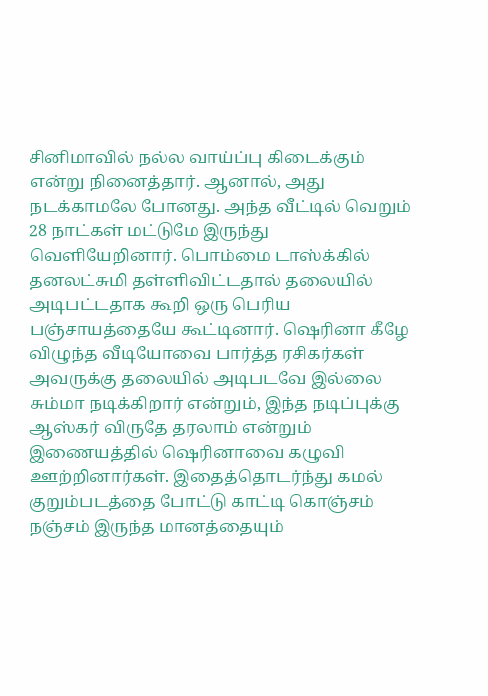சினிமாவில் நல்ல வாய்ப்பு கிடைக்கும் என்று நினைத்தார். ஆனால், அது நடக்காமலே போனது. அந்த வீட்டில் வெறும் 28 நாட்கள் மட்டுமே இருந்து வெளியேறினார். பொம்மை டாஸ்க்கில் தனலட்சுமி தள்ளிவிட்டதால் தலையில் அடிபட்டதாக கூறி ஒரு பெரிய பஞ்சாயத்தையே கூட்டினார். ஷெரினா கீழே விழுந்த வீடியோவை பார்த்த ரசிகர்கள் அவருக்கு தலையில் அடிபடவே இல்லை சும்மா நடிக்கிறார் என்றும், இந்த நடிப்புக்கு ஆஸ்கர் விருதே தரலாம் என்றும் இணையத்தில் ஷெரினாவை கழுவி ஊற்றினார்கள். இதைத்தொடர்ந்து கமல் குறும்படத்தை போட்டு காட்டி கொஞ்சம் நஞ்சம் இருந்த மானத்தையும்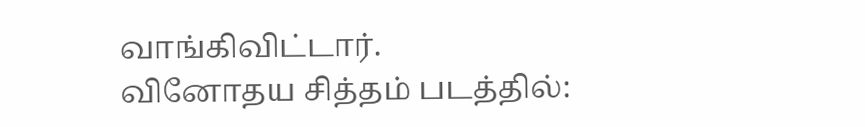வாங்கிவிட்டார்.
வினோதய சித்தம் படத்தில்: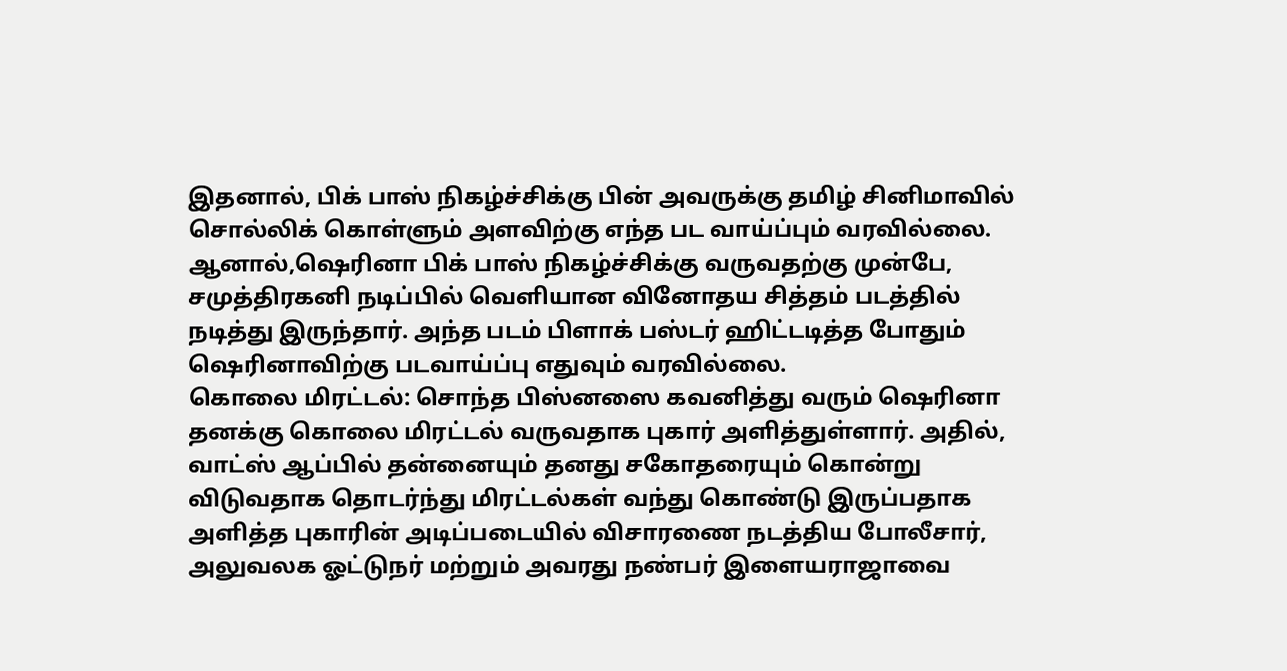இதனால், பிக் பாஸ் நிகழ்ச்சிக்கு பின் அவருக்கு தமிழ் சினிமாவில் சொல்லிக் கொள்ளும் அளவிற்கு எந்த பட வாய்ப்பும் வரவில்லை. ஆனால்,ஷெரினா பிக் பாஸ் நிகழ்ச்சிக்கு வருவதற்கு முன்பே, சமுத்திரகனி நடிப்பில் வெளியான வினோதய சித்தம் படத்தில் நடித்து இருந்தார். அந்த படம் பிளாக் பஸ்டர் ஹிட்டடித்த போதும் ஷெரினாவிற்கு படவாய்ப்பு எதுவும் வரவில்லை.
கொலை மிரட்டல்: சொந்த பிஸ்னஸை கவனித்து வரும் ஷெரினா தனக்கு கொலை மிரட்டல் வருவதாக புகார் அளித்துள்ளார். அதில், வாட்ஸ் ஆப்பில் தன்னையும் தனது சகோதரையும் கொன்று விடுவதாக தொடர்ந்து மிரட்டல்கள் வந்து கொண்டு இருப்பதாக அளித்த புகாரின் அடிப்படையில் விசாரணை நடத்திய போலீசார், அலுவலக ஓட்டுநர் மற்றும் அவரது நண்பர் இளையராஜாவை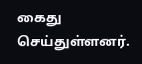கைது செய்துள்ளனர்.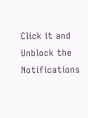Click it and Unblock the Notifications